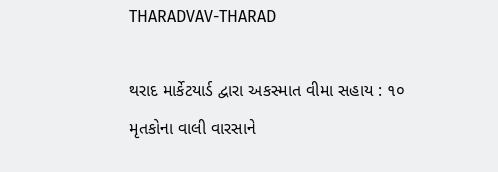THARADVAV-THARAD

થરાદ માર્કેટયાર્ડ દ્વારા અકસ્માત વીમા સહાય : ૧૦ મૃતકોના વાલી વારસાને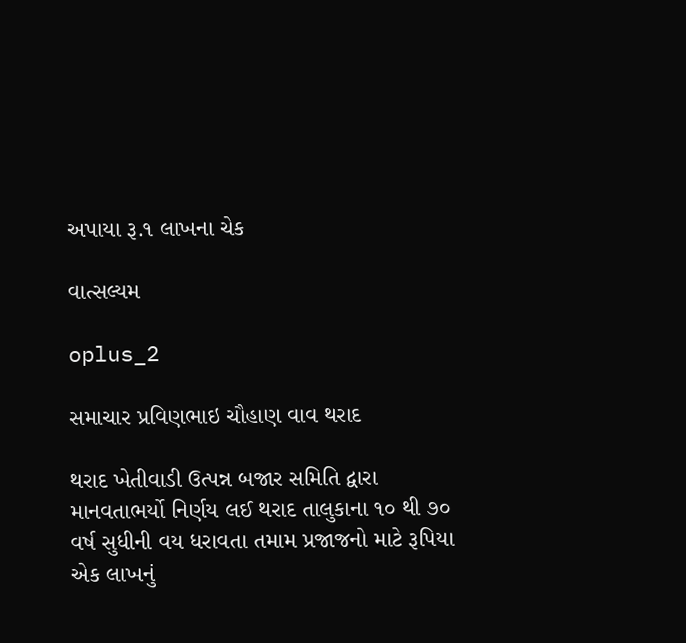અપાયા રૂ.૧ લાખના ચેક

વાત્સલ્યમ

oplus_2

સમાચાર પ્રવિણભાઇ ચૌહાણ વાવ થરાદ

થરાદ ખેતીવાડી ઉત્પન્ન બજાર સમિતિ દ્વારા માનવતાભર્યો નિર્ણય લઈ થરાદ તાલુકાના ૧૦ થી ૭૦ વર્ષ સુધીની વય ધરાવતા તમામ પ્રજાજનો માટે રૂપિયા એક લાખનું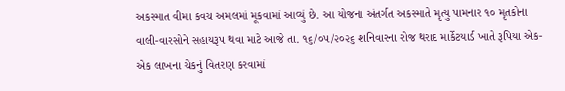અકસ્માત વીમા કવચ અમલમાં મૂકવામાં આવ્યું છે. આ યોજના અંતર્ગત અકસ્માતે મૃત્યુ પામનાર ૧૦ મૃતકોના વાલી-વારસોને સહાયરૂપ થવા માટે આજે તા. ૧૬/૦૫/૨૦૨૬ શનિવારના રોજ થરાદ માર્કેટયાર્ડ ખાતે રૂપિયા એક-એક લાખના ચેકનું વિતરણ કરવામાં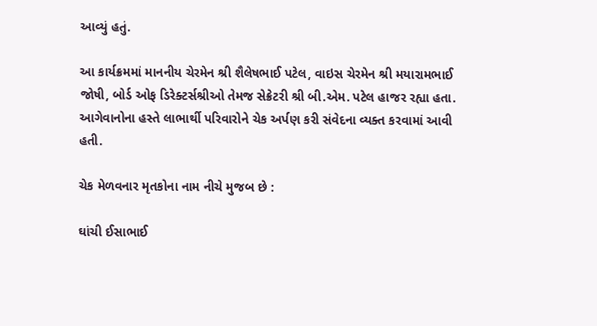આવ્યું હતું.

આ કાર્યક્રમમાં માનનીય ચેરમેન શ્રી શૈલેષભાઈ પટેલ, વાઇસ ચેરમેન શ્રી મયારામભાઈ જોષી, બોર્ડ ઓફ ડિરેક્ટર્સશ્રીઓ તેમજ સેક્રેટરી શ્રી બી.એમ. પટેલ હાજર રહ્યા હતા. આગેવાનોના હસ્તે લાભાર્થી પરિવારોને ચેક અર્પણ કરી સંવેદના વ્યક્ત કરવામાં આવી હતી.

ચેક મેળવનાર મૃતકોના નામ નીચે મુજબ છે :

ઘાંચી ઈસાભાઈ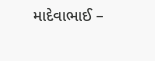માદેવાભાઈ –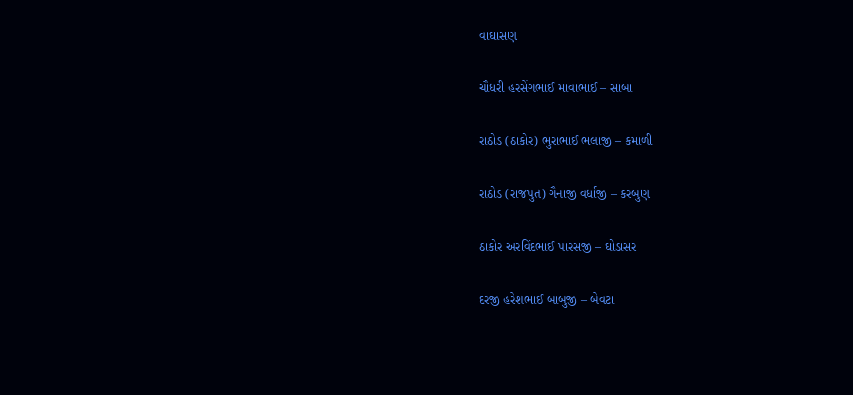વાઘાસણ

ચૌધરી હરસેંગભાઈ માવાભાઈ – સાબા

રાઠોડ (ઠાકોર) ભુરાભાઈ ભલાજી – કમાળી

રાઠોડ (રાજપુત) ગૈનાજી વર્ધાજી – કરબુણ

ઠાકોર અરવિંદભાઈ પારસજી – ઘોડાસર

દરજી હરેશભાઈ બાબુજી – બેવટા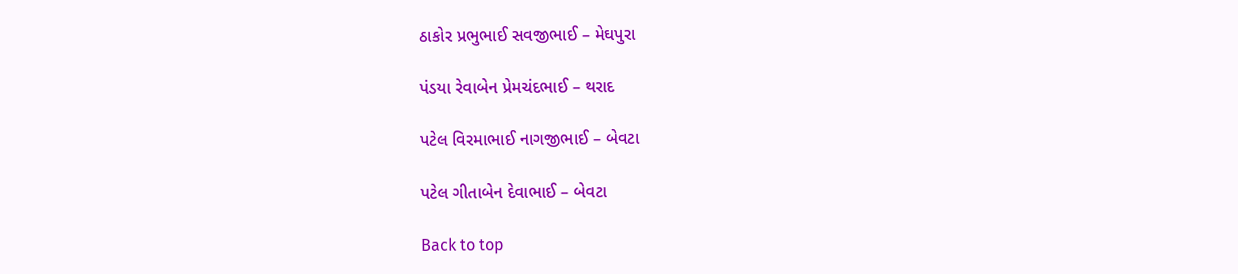ઠાકોર પ્રભુભાઈ સવજીભાઈ – મેઘપુરા

પંડયા રેવાબેન પ્રેમચંદભાઈ – થરાદ

પટેલ વિરમાભાઈ નાગજીભાઈ – બેવટા

પટેલ ગીતાબેન દેવાભાઈ – બેવટા

Back to top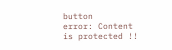button
error: Content is protected !!